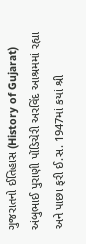ગુજરાતનો ઈતિહાસ (History of Gujarat)
અંબુભાઈ પુરાણી પોંડિચેરી અરવિંદ આશ્રમમાં રહ્યા અને પાછા ફરી ઈ.સ. 1947માં કયાં શ્રી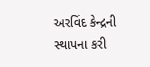અરવિંદ કેન્દ્રની સ્થાપના કરી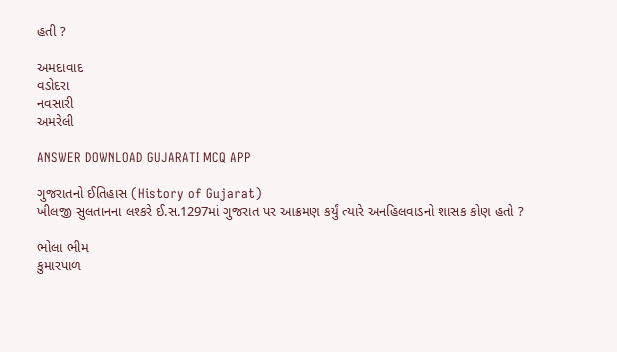હતી ?

અમદાવાદ
વડોદરા
નવસારી
અમરેલી

ANSWER DOWNLOAD GUJARATI MCQ APP

ગુજરાતનો ઈતિહાસ (History of Gujarat)
ખીલજી સુલતાનના લશ્કરે ઈ.સ.1297માં ગુજરાત પર આક્રમણ કર્યું ત્યારે અનહિલવાડનો શાસક કોણ હતો ?

ભોલા ભીમ
કુમારપાળ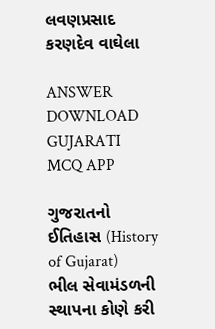લવણપ્રસાદ
કરણદેવ વાઘેલા

ANSWER DOWNLOAD GUJARATI MCQ APP

ગુજરાતનો ઈતિહાસ (History of Gujarat)
ભીલ સેવામંડળની સ્થાપના કોણે કરી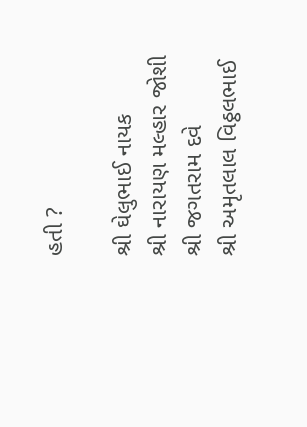હતી ?

શ્રી ઘેલુભાઈ નાયક
શ્રી નારાયણ મલ્હાર જોશી
શ્રી જગતરામ દવે
શ્રી અમૃતલાલ વિઠ્ઠલભાઈ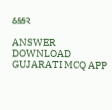ઠક્કર

ANSWER DOWNLOAD GUJARATI MCQ APP